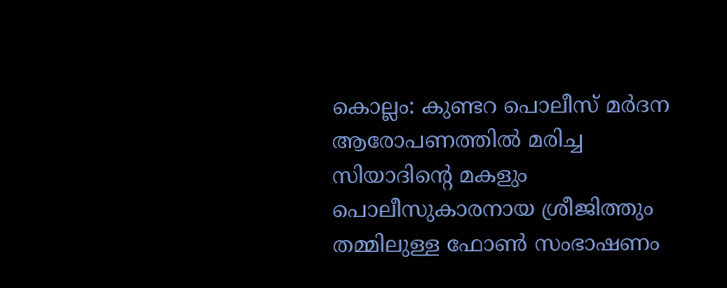കൊല്ലം: കുണ്ടറ പൊലീസ് മർദന ആരോപണത്തിൽ മരിച്ച സിയാദിന്റെ മകളും പൊലീസുകാരനായ ശ്രീജിത്തും തമ്മിലുള്ള ഫോൺ സംഭാഷണം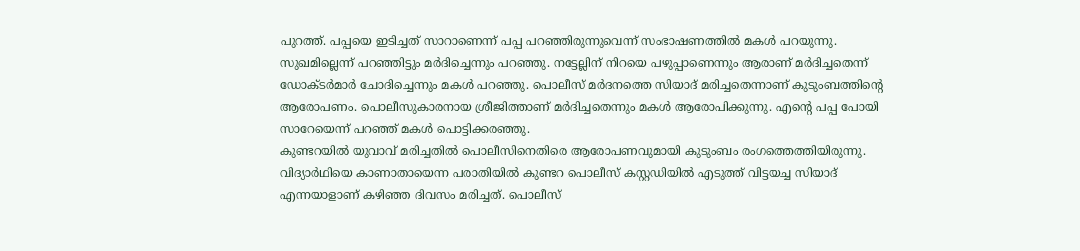പുറത്ത്. പപ്പയെ ഇടിച്ചത് സാറാണെന്ന് പപ്പ പറഞ്ഞിരുന്നുവെന്ന് സംഭാഷണത്തിൽ മകൾ പറയുന്നു. സുഖമില്ലെന്ന് പറഞ്ഞിട്ടും മർദിച്ചെന്നും പറഞ്ഞു. നട്ടേല്ലിന് നിറയെ പഴുപ്പാണെന്നും ആരാണ് മർദിച്ചതെന്ന് ഡോക്ടർമാർ ചോദിച്ചെന്നും മകൾ പറഞ്ഞു. പൊലീസ് മർദനത്തെ സിയാദ് മരിച്ചതെന്നാണ് കുടുംബത്തിന്റെ ആരോപണം. പൊലീസുകാരനായ ശ്രീജിത്താണ് മർദിച്ചതെന്നും മകൾ ആരോപിക്കുന്നു. എന്റെ പപ്പ പോയി സാറേയെന്ന് പറഞ്ഞ് മകൾ പൊട്ടിക്കരഞ്ഞു.
കുണ്ടറയിൽ യുവാവ് മരിച്ചതിൽ പൊലീസിനെതിരെ ആരോപണവുമായി കുടുംബം രംഗത്തെത്തിയിരുന്നു. വിദ്യാർഥിയെ കാണാതായെന്ന പരാതിയിൽ കുണ്ടറ പൊലീസ് കസ്റ്റഡിയിൽ എടുത്ത് വിട്ടയച്ച സിയാദ് എന്നയാളാണ് കഴിഞ്ഞ ദിവസം മരിച്ചത്. പൊലീസ്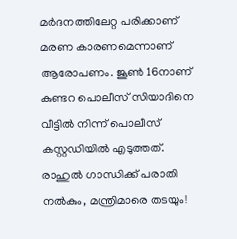മർദനത്തിലേറ്റ പരിക്കാണ് മരണ കാരണമെന്നാണ് ആരോപണം. ജൂൺ 16നാണ് കുണ്ടറ പൊലീസ് സിയാദിനെ വീട്ടിൽ നിന്ന് പൊലീസ് കസ്റ്റഡിയിൽ എടുത്തത്.
രാഹുൽ ഗാന്ധിക്ക് പരാതി നൽകും, മന്ത്രിമാരെ തടയും!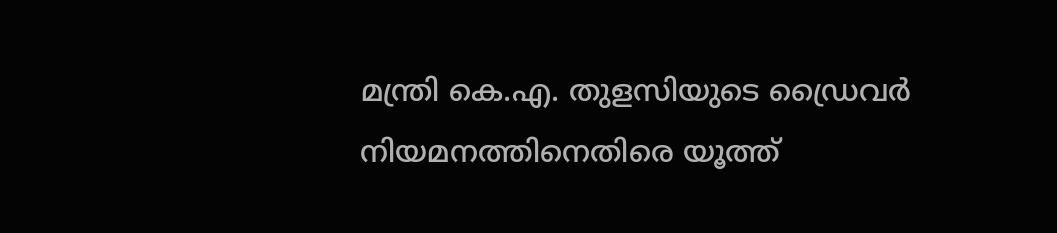മന്ത്രി കെ.എ. തുളസിയുടെ ഡ്രൈവർ നിയമനത്തിനെതിരെ യൂത്ത്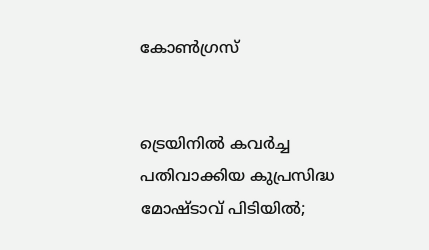കോൺഗ്രസ്


ട്രെയിനിൽ കവർച്ച പതിവാക്കിയ കുപ്രസിദ്ധ മോഷ്ടാവ് പിടിയിൽ;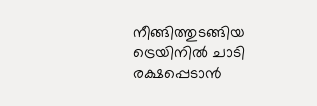നീങ്ങിത്തുടങ്ങിയ ട്രെയിനിൽ ചാടി രക്ഷപ്പെടാൻ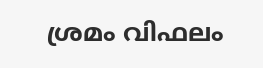ശ്രമം വിഫലം